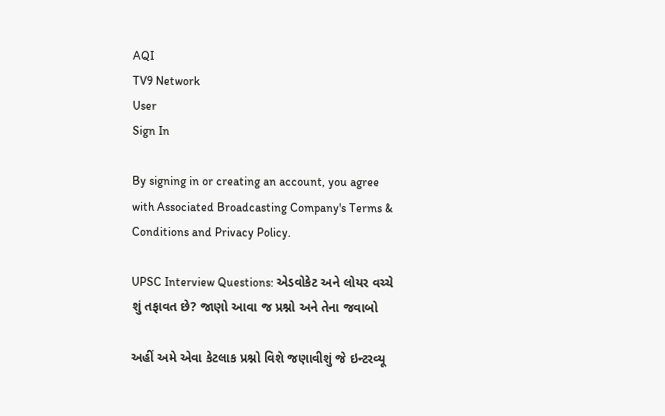AQI
TV9 Network
User
Sign In

By signing in or creating an account, you agree with Associated Broadcasting Company's Terms & Conditions and Privacy Policy.

UPSC Interview Questions: એડવોકેટ અને લોયર વચ્ચે શું તફાવત છે? જાણો આવા જ પ્રશ્નો અને તેના જવાબો

અહીં અમે એવા કેટલાક પ્રશ્નો વિશે જણાવીશું જે ઇન્ટરવ્યૂ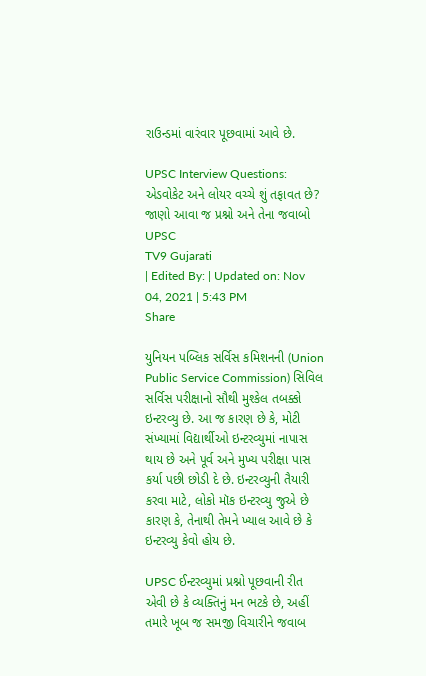રાઉન્ડમાં વારંવાર પૂછવામાં આવે છે.

UPSC Interview Questions: એડવોકેટ અને લોયર વચ્ચે શું તફાવત છે? જાણો આવા જ પ્રશ્નો અને તેના જવાબો
UPSC
TV9 Gujarati
| Edited By: | Updated on: Nov 04, 2021 | 5:43 PM
Share

યુનિયન પબ્લિક સર્વિસ કમિશનની (Union Public Service Commission) સિવિલ સર્વિસ પરીક્ષાનો સૌથી મુશ્કેલ તબક્કો ઇન્ટરવ્યુ છે. આ જ કારણ છે કે, મોટી સંખ્યામાં વિદ્યાર્થીઓ ઇન્ટરવ્યુમાં નાપાસ થાય છે અને પૂર્વ અને મુખ્ય પરીક્ષા પાસ કર્યા પછી છોડી દે છે. ઇન્ટરવ્યુની તૈયારી કરવા માટે, લોકો મૉક ઇન્ટરવ્યુ જુએ છે કારણ કે, તેનાથી તેમને ખ્યાલ આવે છે કે ઇન્ટરવ્યુ કેવો હોય છે.

UPSC ઈન્ટરવ્યુમાં પ્રશ્નો પૂછવાની રીત એવી છે કે વ્યક્તિનું મન ભટકે છે, અહીં તમારે ખૂબ જ સમજી વિચારીને જવાબ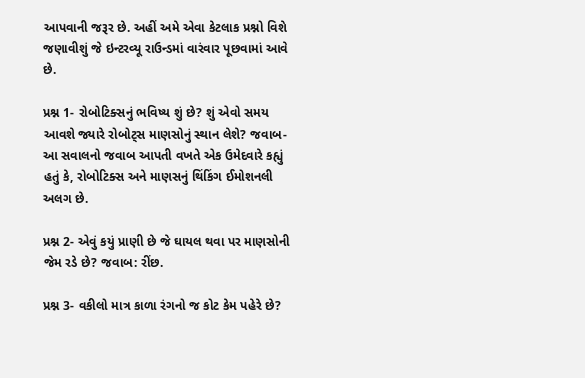આપવાની જરૂર છે. અહીં અમે એવા કેટલાક પ્રશ્નો વિશે જણાવીશું જે ઇન્ટરવ્યૂ રાઉન્ડમાં વારંવાર પૂછવામાં આવે છે.

પ્રશ્ન 1- રોબોટિક્સનું ભવિષ્ય શું છે? શું એવો સમય આવશે જ્યારે રોબોટ્સ માણસોનું સ્થાન લેશે? જવાબ- આ સવાલનો જવાબ આપતી વખતે એક ઉમેદવારે કહ્યું હતું કે, રોબોટિક્સ અને માણસનું થિંકિંગ ઈમોશનલી અલગ છે.

પ્રશ્ન 2- એવું કયું પ્રાણી છે જે ઘાયલ થવા પર માણસોની જેમ રડે છે? જવાબ: રીંછ.

પ્રશ્ન 3- વકીલો માત્ર કાળા રંગનો જ કોટ કેમ પહેરે છે?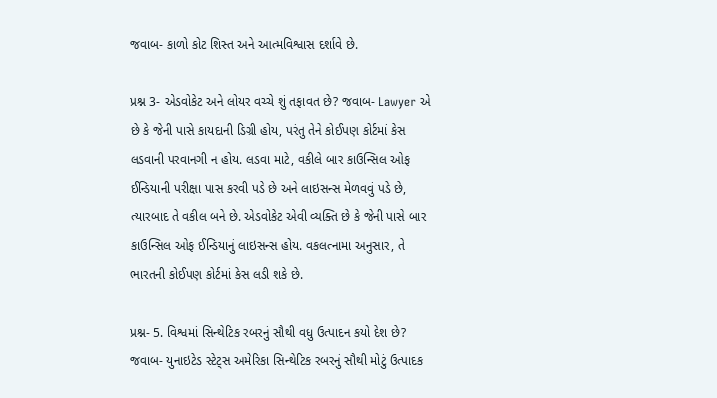જવાબ- કાળો કોટ શિસ્ત અને આત્મવિશ્વાસ દર્શાવે છે.

પ્રશ્ન 3- એડવોકેટ અને લોયર વચ્ચે શું તફાવત છે? જવાબ- Lawyer એ છે કે જેની પાસે કાયદાની ડિગ્રી હોય, પરંતુ તેને કોઈપણ કોર્ટમાં કેસ લડવાની પરવાનગી ન હોય. લડવા માટે, વકીલે બાર કાઉન્સિલ ઓફ ઈન્ડિયાની પરીક્ષા પાસ કરવી પડે છે અને લાઇસન્સ મેળવવું પડે છે, ત્યારબાદ તે વકીલ બને છે. એડવોકેટ એવી વ્યક્તિ છે કે જેની પાસે બાર કાઉન્સિલ ઓફ ઈન્ડિયાનું લાઇસન્સ હોય. વકલત્નામા અનુસાર, તે ભારતની કોઈપણ કોર્ટમાં કેસ લડી શકે છે.

પ્રશ્ન- 5. વિશ્વમાં સિન્થેટિક રબરનું સૌથી વધુ ઉત્પાદન કયો દેશ છે? જવાબ- યુનાઇટેડ સ્ટેટ્સ અમેરિકા સિન્થેટિક રબરનું સૌથી મોટું ઉત્પાદક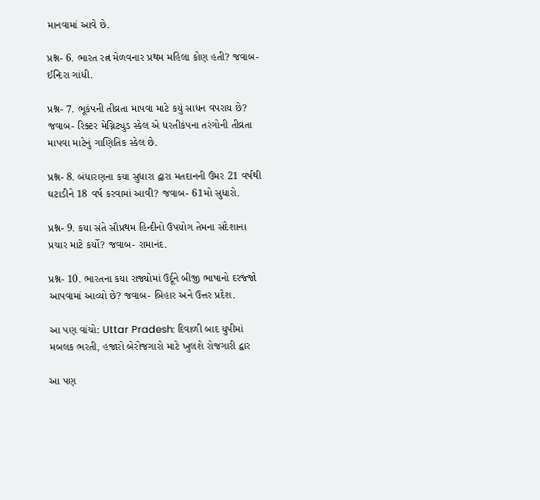માનવામાં આવે છે.

પ્રશ્ન- 6. ભારત રત્ન મેળવનાર પ્રથમ મહિલા કોણ હતી? જવાબ- ઈન્દિરા ગાંધી.

પ્રશ્ન- 7. ભૂકંપની તીવ્રતા માપવા માટે કયું સાધન વપરાય છે? જવાબ- રિક્ટર મેગ્નિટ્યુડ સ્કેલ એ ધરતીકંપના તરંગોની તીવ્રતા માપવા માટેનું ગાણિતિક સ્કેલ છે.

પ્રશ્ન- 8. બંધારણના કયા સુધારા દ્વારા મતદાનની ઉંમર 21 વર્ષથી ઘટાડીને 18 વર્ષ કરવામાં આવી? જવાબ- 61મો સુધારો.

પ્રશ્ન- 9. કયા સંતે સૌપ્રથમ હિન્દીનો ઉપયોગ તેમના સંદેશાના પ્રચાર માટે કર્યો? જવાબ- રામાનંદ.

પ્રશ્ન- 10. ભારતના કયા રાજ્યોમાં ઉર્દૂને બીજી ભાષાનો દરજ્જો આપવામાં આવ્યો છે? જવાબ- બિહાર અને ઉત્તર પ્રદેશ.

આ પણ વાંચો: Uttar Pradesh: દિવાળી બાદ યુપીમાં મબલક ભરતી, હજારો બેરોજગારો માટે ખુલશે રોજગારી દ્વાર

આ પણ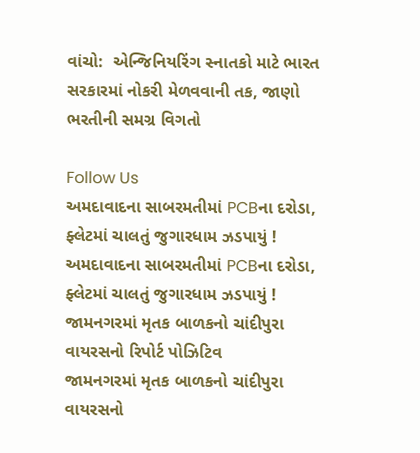વાંચો:  એન્જિનિયરિંગ સ્નાતકો માટે ભારત સરકારમાં નોકરી મેળવવાની તક, જાણો ભરતીની સમગ્ર વિગતો

Follow Us
અમદાવાદના સાબરમતીમાં PCBના દરોડા, ફ્લેટમાં ચાલતું જુગારધામ ઝડપાયું !
અમદાવાદના સાબરમતીમાં PCBના દરોડા, ફ્લેટમાં ચાલતું જુગારધામ ઝડપાયું !
જામનગરમાં મૃતક બાળકનો ચાંદીપુરા વાયરસનો રિપોર્ટ પોઝિટિવ
જામનગરમાં મૃતક બાળકનો ચાંદીપુરા વાયરસનો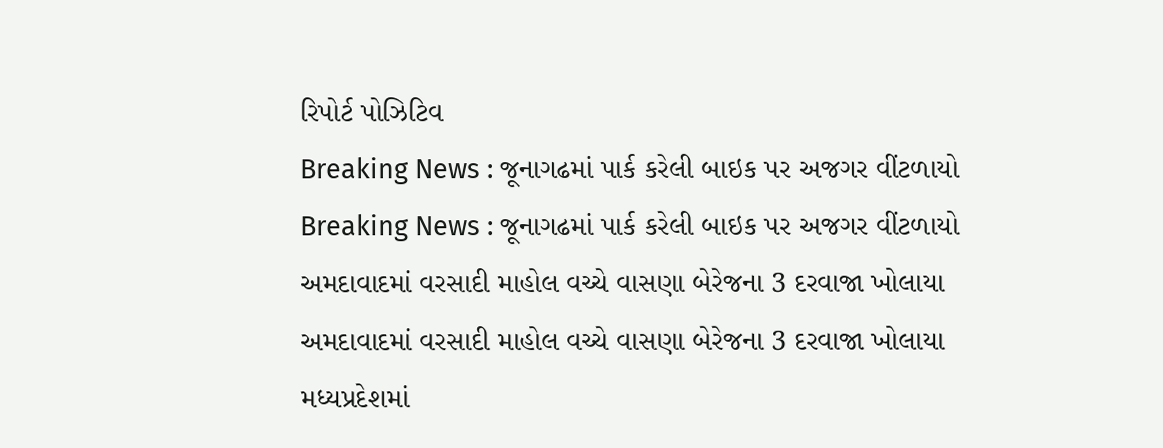રિપોર્ટ પોઝિટિવ
Breaking News : જૂનાગઢમાં પાર્ક કરેલી બાઇક પર અજગર વીંટળાયો
Breaking News : જૂનાગઢમાં પાર્ક કરેલી બાઇક પર અજગર વીંટળાયો
અમદાવાદમાં વરસાદી માહોલ વચ્ચે વાસણા બેરેજના 3 દરવાજા ખોલાયા
અમદાવાદમાં વરસાદી માહોલ વચ્ચે વાસણા બેરેજના 3 દરવાજા ખોલાયા
મધ્યપ્રદેશમાં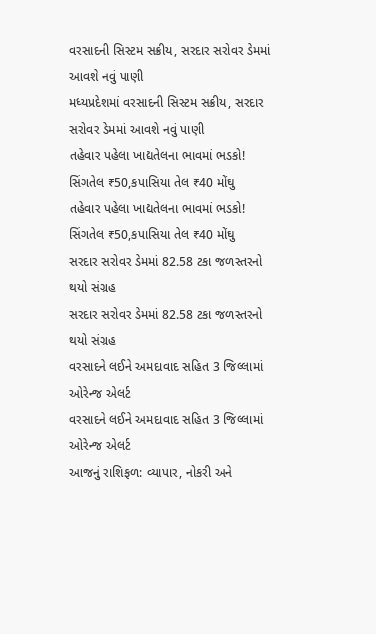વરસાદની સિસ્ટમ સક્રીય, સરદાર સરોવર ડેમમાં આવશે નવું પાણી
મધ્યપ્રદેશમાં વરસાદની સિસ્ટમ સક્રીય, સરદાર સરોવર ડેમમાં આવશે નવું પાણી
તહેવાર પહેલા ખાદ્યતેલના ભાવમાં ભડકો! સિંગતેલ ₹50,કપાસિયા તેલ ₹40 મોંઘુ
તહેવાર પહેલા ખાદ્યતેલના ભાવમાં ભડકો! સિંગતેલ ₹50,કપાસિયા તેલ ₹40 મોંઘુ
સરદાર સરોવર ડેમમાં 82.58 ટકા જળસ્તરનો થયો સંગ્રહ
સરદાર સરોવર ડેમમાં 82.58 ટકા જળસ્તરનો થયો સંગ્રહ
વરસાદને લઈને અમદાવાદ સહિત 3 જિલ્લામાં ઓરેન્જ એલર્ટ
વરસાદને લઈને અમદાવાદ સહિત 3 જિલ્લામાં ઓરેન્જ એલર્ટ
આજનું રાશિફળ: વ્યાપાર, નોકરી અને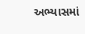અભ્યાસમાં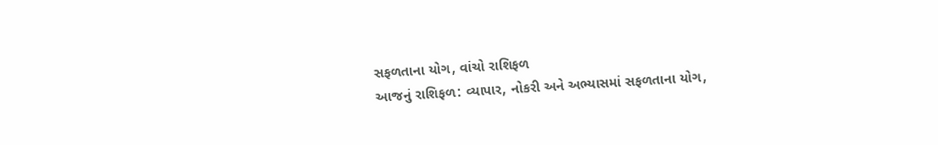સફળતાના યોગ, વાંચો રાશિફળ
આજનું રાશિફળ: વ્યાપાર, નોકરી અને અભ્યાસમાં સફળતાના યોગ,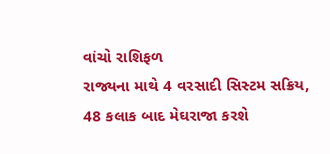વાંચો રાશિફળ
રાજ્યના માથે 4 વરસાદી સિસ્ટમ સક્રિય, 48 કલાક બાદ મેઘરાજા કરશે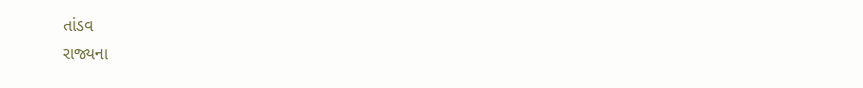તાંડવ
રાજ્યના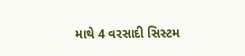માથે 4 વરસાદી સિસ્ટમ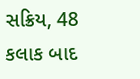સક્રિય, 48 કલાક બાદ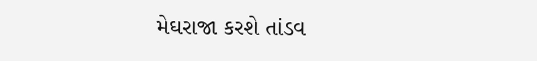મેઘરાજા કરશે તાંડવ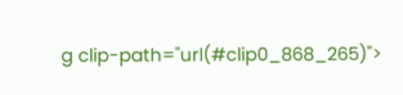g clip-path="url(#clip0_868_265)">